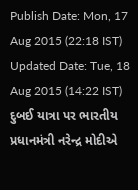Publish Date: Mon, 17 Aug 2015 (22:18 IST)
Updated Date: Tue, 18 Aug 2015 (14:22 IST)
દુબઈ યાત્રા પર ભારતીય પ્રધાનમંત્રી નરેન્દ્ર મોદીએ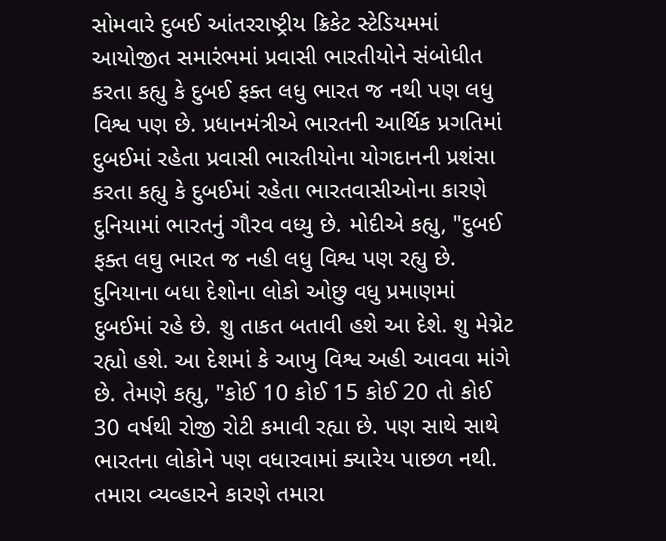સોમવારે દુબઈ આંતરરાષ્ટ્રીય ક્રિકેટ સ્ટેડિયમમાં આયોજીત સમારંભમાં પ્રવાસી ભારતીયોને સંબોધીત કરતા કહ્યુ કે દુબઈ ફક્ત લધુ ભારત જ નથી પણ લધુ વિશ્વ પણ છે. પ્રધાનમંત્રીએ ભારતની આર્થિક પ્રગતિમાં દુબઈમાં રહેતા પ્રવાસી ભારતીયોના યોગદાનની પ્રશંસા કરતા કહ્યુ કે દુબઈમાં રહેતા ભારતવાસીઓના કારણે દુનિયામાં ભારતનું ગૌરવ વધ્યુ છે. મોદીએ કહ્યુ, "દુબઈ ફક્ત લઘુ ભારત જ નહી લધુ વિશ્વ પણ રહ્યુ છે. દુનિયાના બધા દેશોના લોકો ઓછુ વધુ પ્રમાણમાં દુબઈમાં રહે છે. શુ તાકત બતાવી હશે આ દેશે. શુ મેગ્નેટ રહ્યો હશે. આ દેશમાં કે આખુ વિશ્વ અહી આવવા માંગે છે. તેમણે કહ્યુ, "કોઈ 10 કોઈ 15 કોઈ 20 તો કોઈ 30 વર્ષથી રોજી રોટી કમાવી રહ્યા છે. પણ સાથે સાથે ભારતના લોકોને પણ વધારવામાં ક્યારેય પાછળ નથી. તમારા વ્યવ્હારને કારણે તમારા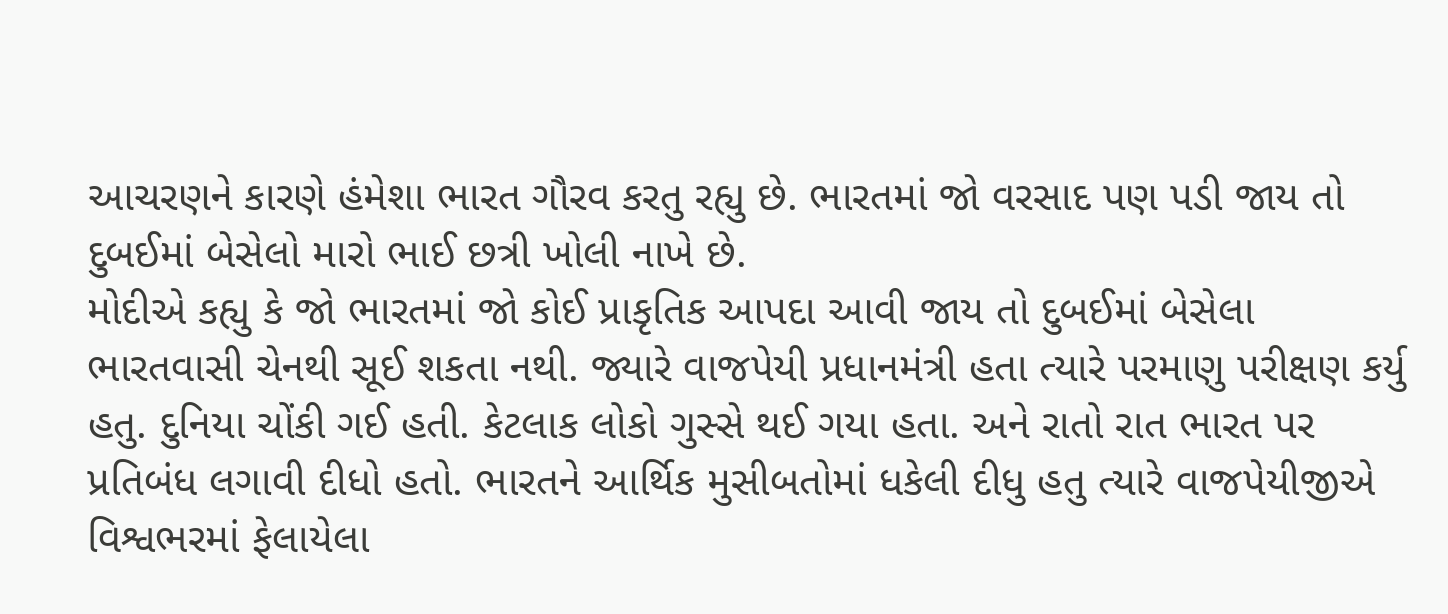આચરણને કારણે હંમેશા ભારત ગૌરવ કરતુ રહ્યુ છે. ભારતમાં જો વરસાદ પણ પડી જાય તો દુબઈમાં બેસેલો મારો ભાઈ છત્રી ખોલી નાખે છે.
મોદીએ કહ્યુ કે જો ભારતમાં જો કોઈ પ્રાકૃતિક આપદા આવી જાય તો દુબઈમાં બેસેલા ભારતવાસી ચેનથી સૂઈ શકતા નથી. જ્યારે વાજપેયી પ્રધાનમંત્રી હતા ત્યારે પરમાણુ પરીક્ષણ કર્યુ હતુ. દુનિયા ચોંકી ગઈ હતી. કેટલાક લોકો ગુસ્સે થઈ ગયા હતા. અને રાતો રાત ભારત પર પ્રતિબંધ લગાવી દીધો હતો. ભારતને આર્થિક મુસીબતોમાં ધકેલી દીધુ હતુ ત્યારે વાજપેયીજીએ વિશ્વભરમાં ફેલાયેલા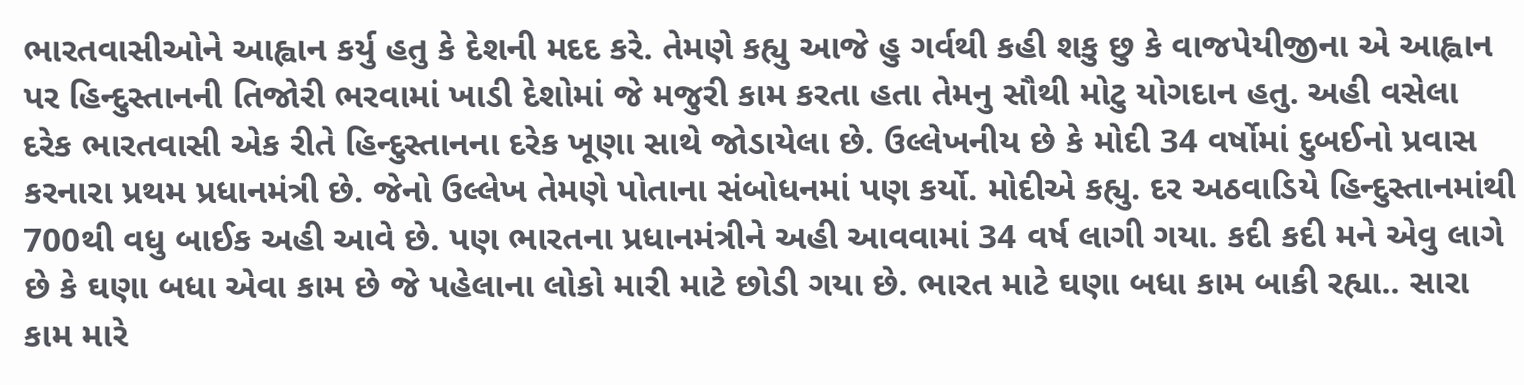ભારતવાસીઓને આહ્વાન કર્યુ હતુ કે દેશની મદદ કરે. તેમણે કહ્યુ આજે હુ ગર્વથી કહી શકુ છુ કે વાજપેયીજીના એ આહ્વાન પર હિન્દુસ્તાનની તિજોરી ભરવામાં ખાડી દેશોમાં જે મજુરી કામ કરતા હતા તેમનુ સૌથી મોટુ યોગદાન હતુ. અહી વસેલા દરેક ભારતવાસી એક રીતે હિન્દુસ્તાનના દરેક ખૂણા સાથે જોડાયેલા છે. ઉલ્લેખનીય છે કે મોદી 34 વર્ષોમાં દુબઈનો પ્રવાસ કરનારા પ્રથમ પ્રધાનમંત્રી છે. જેનો ઉલ્લેખ તેમણે પોતાના સંબોધનમાં પણ કર્યો. મોદીએ કહ્યુ. દર અઠવાડિયે હિન્દુસ્તાનમાંથી 700થી વધુ બાઈક અહી આવે છે. પણ ભારતના પ્રધાનમંત્રીને અહી આવવામાં 34 વર્ષ લાગી ગયા. કદી કદી મને એવુ લાગે છે કે ઘણા બધા એવા કામ છે જે પહેલાના લોકો મારી માટે છોડી ગયા છે. ભારત માટે ઘણા બધા કામ બાકી રહ્યા.. સારા કામ મારે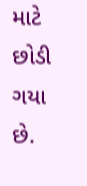માટે છોડી ગયા છે.